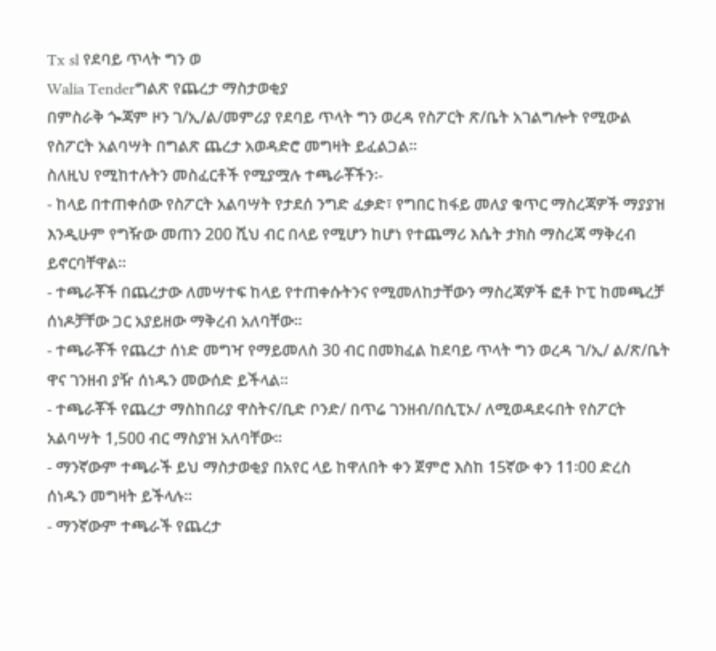Tx sl የደባይ ጥላት ግን ወ
Walia Tenderግልጽ የጨረታ ማስታወቂያ
በምስራቅ ጐጃም ዞን ገ/ኢ/ል/መምሪያ የደባይ ጥላት ግን ወረዳ የስፖርት ጽ/ቤት አገልግሎት የሚውል የስፖርት አልባሣት በግልጽ ጨረታ አወዳድሮ መግዛት ይፈልጋል፡፡
ስለዚህ የሚከተሉትን መስፈርቶች የሚያሟሉ ተጫራቾችን፡-
- ከላይ በተጠቀሰው የስፖርት አልባሣት የታደሰ ንግድ ፈቃድ፣ የግበር ከፋይ መለያ ቁጥር ማስረጃዎች ማያያዝ እንዲሁም የግዥው መጠን 200 ሺህ ብር በላይ የሚሆን ከሆነ የተጨማሪ እሴት ታክስ ማስረጃ ማቅረብ ይኖርባቸዋል፡፡
- ተጫራቾች በጨረታው ለመሣተፍ ከላይ የተጠቀሱትንና የሚመለከታቸውን ማስረጃዎች ፎቶ ኮፒ ከመጫረቻ ሰነዶቻቸው ጋር አያይዘው ማቅረብ አለባቸው፡፡
- ተጫራቾች የጨረታ ሰነድ መግዣ የማይመለስ 30 ብር በመክፈል ከደባይ ጥላት ግን ወረዳ ገ/ኢ/ ል/ጽ/ቤት ዋና ገንዘብ ያዥ ሰነዱን መውሰድ ይችላል፡፡
- ተጫራቾች የጨረታ ማስከበሪያ ዋስትና/ቢድ ቦንድ/ በጥሬ ገንዘብ/በሲፒኦ/ ለሚወዳደሩበት የስፖርት አልባሣት 1,500 ብር ማስያዝ አለባቸው፡፡
- ማንኛውም ተጫራች ይህ ማስታወቂያ በአየር ላይ ከዋለበት ቀን ጀምሮ እስከ 15ኛው ቀን 11፡00 ድረስ ሰነዱን መግዛት ይችላሉ፡፡
- ማንኛውም ተጫራች የጨረታ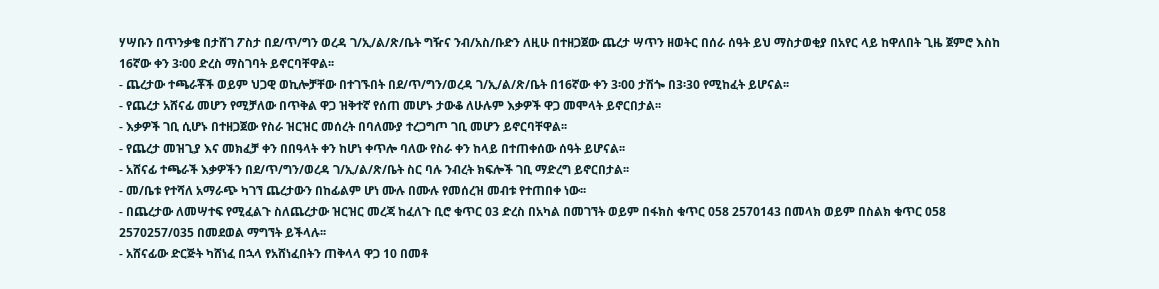ሃሣቡን በጥንቃቄ በታሸገ ፖስታ በደ/ጥ/ግን ወረዳ ገ/ኢ/ል/ጽ/ቤት ግዥና ንብ/አስ/ቡድን ለዚሁ በተዘጋጀው ጨረታ ሣጥን ዘወትር በሰራ ሰዓት ይህ ማስታወቂያ በአየር ላይ ከዋለበት ጊዜ ጀምሮ እስከ 16ኛው ቀን 3፡00 ድረስ ማስገባት ይኖርባቸዋል፡፡
- ጨረታው ተጫራቾች ወይም ህጋዊ ወኪሎቻቸው በተገኙበት በደ/ጥ/ግን/ወረዳ ገ/ኢ/ል/ጽ/ቤት በ16ኛው ቀን 3፡00 ታሽጐ በ3፡30 የሚከፈት ይሆናል፡፡
- የጨረታ አሸናፊ መሆን የሚቻለው በጥቅል ዋጋ ዝቅተኛ የሰጠ መሆኑ ታውቆ ለሁሉም እቃዎች ዋጋ መሞላት ይኖርበታል፡፡
- እቃዎች ገቢ ሲሆኑ በተዘጋጀው የስራ ዝርዝር መሰረት በባለሙያ ተረጋግጦ ገቢ መሆን ይኖርባቸዋል፡፡
- የጨረታ መዝጊያ እና መክፈቻ ቀን በበዓላት ቀን ከሆነ ቀጥሎ ባለው የስራ ቀን ከላይ በተጠቀሰው ሰዓት ይሆናል፡፡
- አሸናፊ ተጫራች እቃዎችን በደ/ጥ/ግን/ወረዳ ገ/ኢ/ል/ጽ/ቤት ስር ባሉ ንብረት ክፍሎች ገቢ ማድረግ ይኖርበታል፡፡
- መ/ቤቱ የተሻለ አማራጭ ካገኘ ጨረታውን በከፊልም ሆነ ሙሉ በሙሉ የመሰረዝ መብቱ የተጠበቀ ነው፡፡
- በጨረታው ለመሣተፍ የሚፈልጉ ስለጨረታው ዝርዝር መረጃ ከፈለጉ ቢሮ ቁጥር 03 ድረስ በአካል በመገኘት ወይም በፋክስ ቁጥር 058 2570143 በመላክ ወይም በስልክ ቁጥር 058 2570257/035 በመደወል ማግኘት ይችላሉ፡፡
- አሸናፊው ድርጅት ካሸነፈ በኋላ የአሸነፈበትን ጠቅላላ ዋጋ 10 በመቶ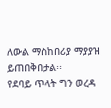ለውል ማስከበሪያ ማያያዝ ይጠበቅበታል፡፡
የደባይ ጥላት ግን ወረዳ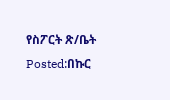የስፖርት ጽ/ቤት
Posted:በኩር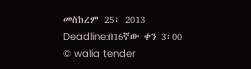መስከረም 25፣ 2013
Deadline:በ16ኛው ቀን 3፡00
© walia tender